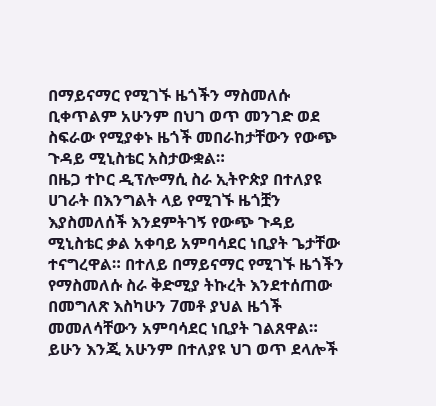በማይናማር የሚገኙ ዜጎችን ማስመለሱ ቢቀጥልም አሁንም በህገ ወጥ መንገድ ወደ ስፍራው የሚያቀኑ ዜጎች መበራከታቸውን የውጭ ጉዳይ ሚኒስቴር አስታውቋል።
በዜጋ ተኮር ዲፕሎማሲ ስራ ኢትዮጵያ በተለያዩ ሀገራት በእንግልት ላይ የሚገኙ ዜጎቿን እያስመለሰች እንደምትገኝ የውጭ ጉዳይ ሚኒስቴር ቃል አቀባይ አምባሳደር ነቢያት ጌታቸው ተናግረዋል። በተለይ በማይናማር የሚገኙ ዜጎችን የማስመለሱ ስራ ቅድሚያ ትኩረት እንደተሰጠው በመግለጽ እስካሁን 7መቶ ያህል ዜጎች መመለሳቸውን አምባሳደር ነቢያት ገልጸዋል። ይሁን እንጂ አሁንም በተለያዩ ህገ ወጥ ደላሎች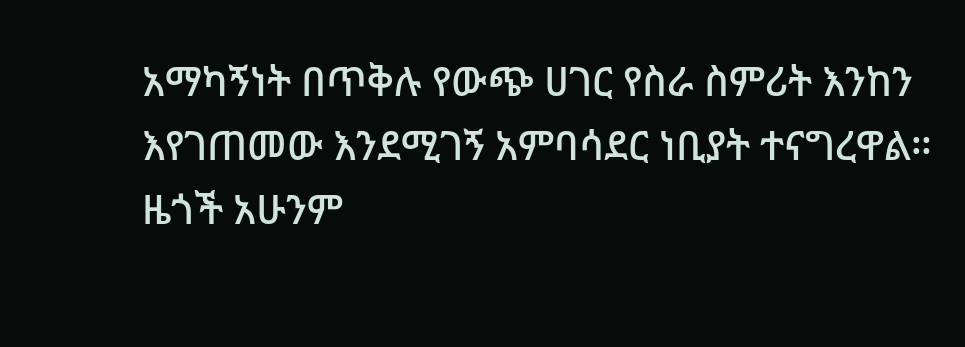አማካኝነት በጥቅሉ የውጭ ሀገር የስራ ስምሪት እንከን እየገጠመው እንደሚገኝ አምባሳደር ነቢያት ተናግረዋል።
ዜጎች አሁንም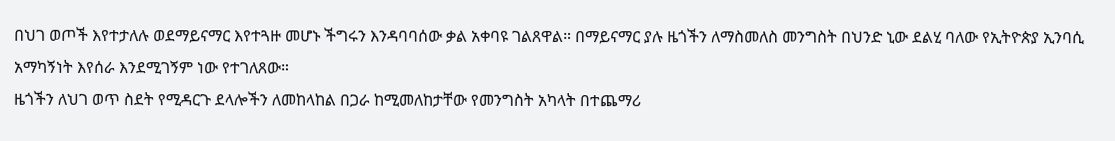በህገ ወጦች እየተታለሉ ወደማይናማር እየተጓዙ መሆኑ ችግሩን እንዳባባሰው ቃል አቀባዩ ገልጸዋል። በማይናማር ያሉ ዜጎችን ለማስመለስ መንግስት በህንድ ኒው ደልሂ ባለው የኢትዮጵያ ኢንባሲ አማካኝነት እየሰራ እንደሚገኝም ነው የተገለጸው።
ዜጎችን ለህገ ወጥ ስደት የሚዳርጉ ደላሎችን ለመከላከል በጋራ ከሚመለከታቸው የመንግስት አካላት በተጨማሪ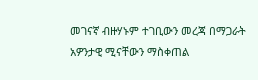መገናኛ ብዙሃኑም ተገቢውን መረጃ በማጋራት አዎንታዊ ሚናቸውን ማስቀጠል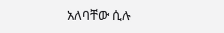አለባቸው ሲሉ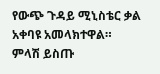የውጭ ጉዳይ ሚኒስቴር ቃል አቀባዩ አመላክተዋል።
ምላሽ ይስጡ